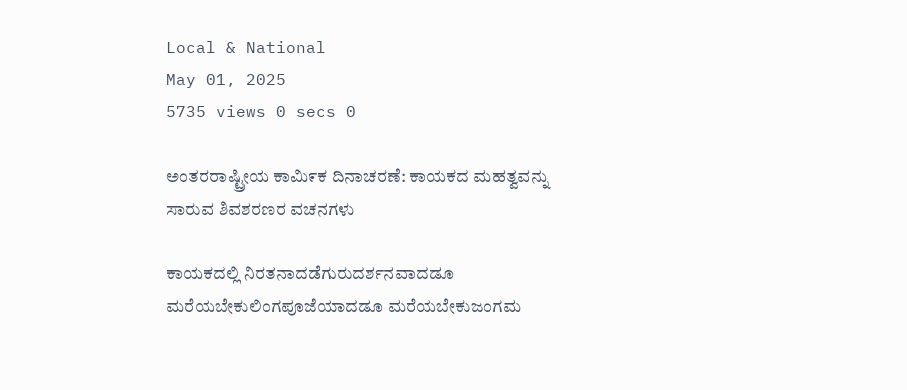Local & National
May 01, 2025
5735 views 0 secs 0

ಅಂತರರಾಷ್ಟ್ರೀಯ ಕಾಮಿ೯ಕ ದಿನಾಚರಣೆ: ಕಾಯಕದ ಮಹತ್ವವನ್ನು ಸಾರುವ ಶಿವಶರಣರ ವಚನಗಳು

ಕಾಯಕದಲ್ಲಿ ನಿರತನಾದಡೆಗುರುದರ್ಶನವಾದಡೂ ಮರೆಯಬೇಕುಲಿಂಗಪೂಜೆಯಾದಡೂ ಮರೆಯಬೇಕುಜಂಗಮ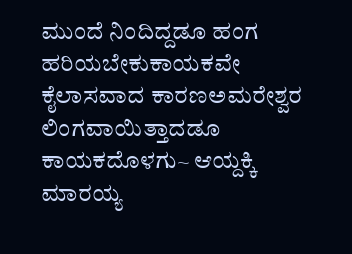ಮುಂದೆ ನಿಂದಿದ್ದಡೂ ಹಂಗ ಹರಿಯಬೇಕುಕಾಯಕವೇ ಕೈಲಾಸವಾದ ಕಾರಣಅಮರೇಶ್ವರ ಲಿಂಗವಾಯಿತ್ತಾದಡೂ ಕಾಯಕದೊಳಗು~ ಆಯ್ದಕ್ಕಿ ಮಾರಯ್ಯ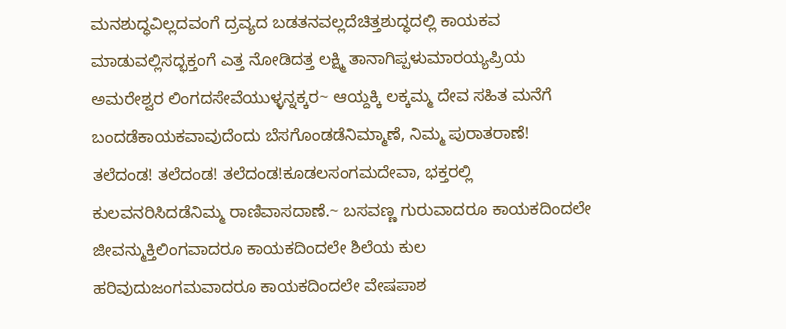ಮನಶುದ್ಧವಿಲ್ಲದವಂಗೆ ದ್ರವ್ಯದ ಬಡತನವಲ್ಲದೆಚಿತ್ತಶುದ್ಧದಲ್ಲಿ ಕಾಯಕವ ಮಾಡುವಲ್ಲಿಸದ್ಭಕ್ತಂಗೆ ಎತ್ತ ನೋಡಿದತ್ತ ಲಕ್ಷ್ಮಿ ತಾನಾಗಿಪ್ಪಳುಮಾರಯ್ಯಪ್ರಿಯ ಅಮರೇಶ್ವರ ಲಿಂಗದಸೇವೆಯುಳ್ಳನ್ನಕ್ಕರ~ ಆಯ್ದಕ್ಕಿ ಲಕ್ಕಮ್ಮ ದೇವ ಸಹಿತ ಮನೆಗೆ ಬಂದಡೆಕಾಯಕವಾವುದೆಂದು ಬೆಸಗೊಂಡಡೆನಿಮ್ಮಾಣೆ, ನಿಮ್ಮ ಪುರಾತರಾಣೆ! ತಲೆದಂಡ! ತಲೆದಂಡ! ತಲೆದಂಡ!ಕೂಡಲಸಂಗಮದೇವಾ, ಭಕ್ತರಲ್ಲಿ ಕುಲವನರಿಸಿದಡೆನಿಮ್ಮ ರಾಣಿವಾಸದಾಣೆ.~ ಬಸವಣ್ಣ ಗುರುವಾದರೂ ಕಾಯಕದಿಂದಲೇ ಜೀವನ್ಮುಕ್ತಿಲಿಂಗವಾದರೂ ಕಾಯಕದಿಂದಲೇ ಶಿಲೆಯ ಕುಲ ಹರಿವುದುಜಂಗಮವಾದರೂ ಕಾಯಕದಿಂದಲೇ ವೇಷಪಾಶ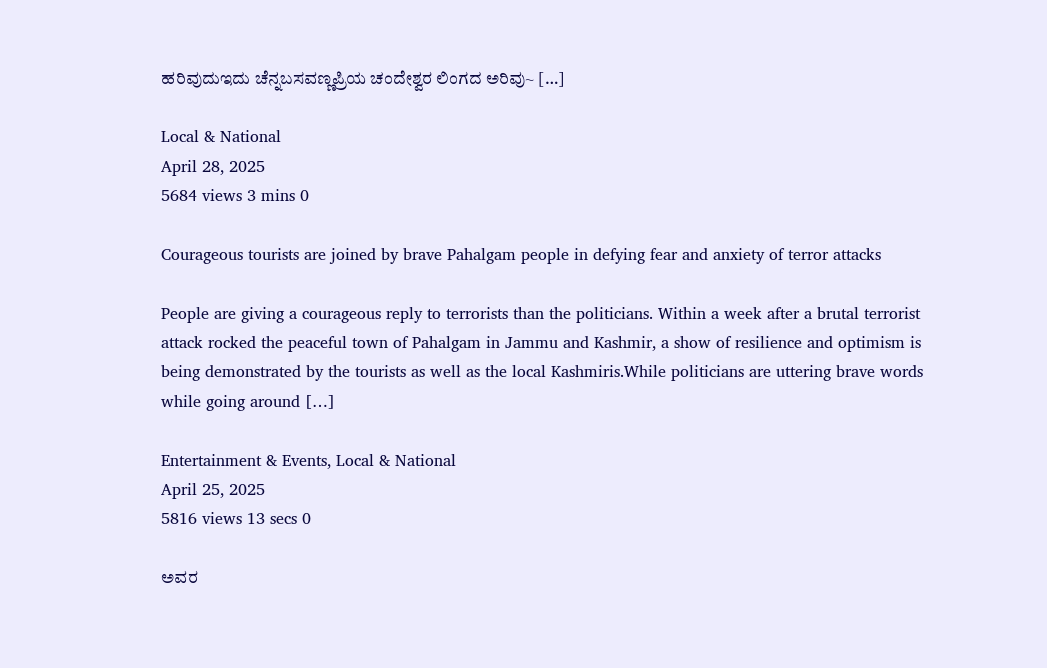ಹರಿವುದುಇದು ಚೆನ್ನಬಸವಣ್ಣಪ್ರಿಯ ಚಂದೇಶ್ವರ ಲಿಂಗದ ಅರಿವು~ […]

Local & National
April 28, 2025
5684 views 3 mins 0

Courageous tourists are joined by brave Pahalgam people in defying fear and anxiety of terror attacks

People are giving a courageous reply to terrorists than the politicians. Within a week after a brutal terrorist attack rocked the peaceful town of Pahalgam in Jammu and Kashmir, a show of resilience and optimism is being demonstrated by the tourists as well as the local Kashmiris.While politicians are uttering brave words while going around […]

Entertainment & Events, Local & National
April 25, 2025
5816 views 13 secs 0

ಅವರ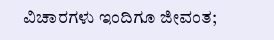ವಿಚಾರಗಳು ಇಂದಿಗೂ ಜೀವಂತ;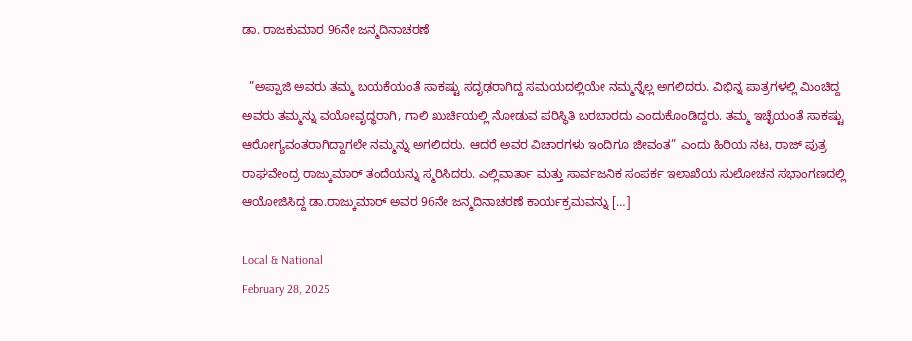ಡಾ. ರಾಜಕುಮಾರ 96ನೇ ಜನ್ಮದಿನಾಚರಣೆ

  ”ಅಪ್ಪಾಜಿ ಅವರು ತಮ್ಮ ಬಯಕೆಯಂತೆ ಸಾಕಷ್ಟು ಸದೃಢರಾಗಿದ್ದ ಸಮಯದಲ್ಲಿಯೇ ನಮ್ಮನ್ನೆಲ್ಲ ಅಗಲಿದರು. ವಿಭಿನ್ನ ಪಾತ್ರಗಳಲ್ಲಿ ಮಿಂಚಿದ್ದ ಅವರು ತಮ್ಮನ್ನು ವಯೋವೃದ್ಧರಾಗಿ, ಗಾಲಿ ಖುರ್ಚಿಯಲ್ಲಿ ನೋಡುವ ಪರಿಸ್ಥಿತಿ ಬರಬಾರದು ಎಂದುಕೊಂಡಿದ್ದರು. ತಮ್ಮ ಇಚ್ಛೆಯಂತೆ ಸಾಕಷ್ಟು ಆರೋಗ್ಯವಂತರಾಗಿದ್ದಾಗಲೇ ನಮ್ಮನ್ನು ಅಗಲಿದರು. ಆದರೆ ಅವರ ವಿಚಾರಗಳು ಇಂದಿಗೂ ಜೀವಂತ” ಎಂದು ಹಿರಿಯ ನಟ, ರಾಜ್ ಪುತ್ರ ರಾಘವೇಂದ್ರ ರಾಜ್ಕುಮಾರ್ ತಂದೆಯನ್ನು ಸ್ಮರಿಸಿದರು. ಎಲ್ಲಿವಾರ್ತಾ ಮತ್ತು ಸಾರ್ವಜನಿಕ ಸಂಪರ್ಕ ಇಲಾಖೆಯ ಸುಲೋಚನ ಸಭಾಂಗಣದಲ್ಲಿ ಆಯೋಜಿಸಿದ್ದ ಡಾ.ರಾಜ್ಕುಮಾರ್ ಅವರ 96ನೇ ಜನ್ಮದಿನಾಚರಣೆ ಕಾರ್ಯಕ್ರಮವನ್ನು […]

Local & National
February 28, 2025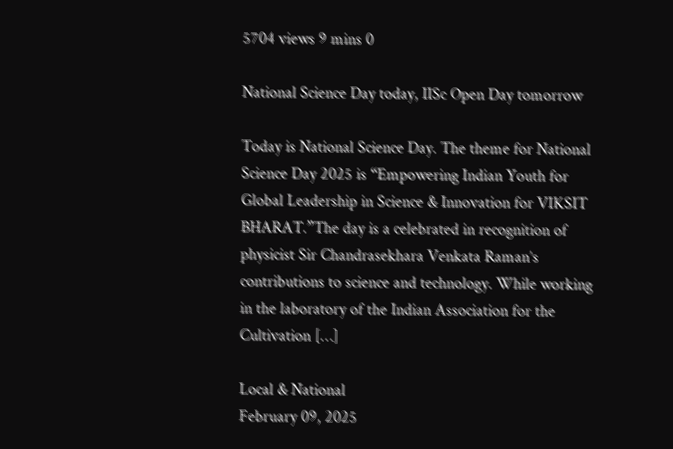5704 views 9 mins 0

National Science Day today, IISc Open Day tomorrow

Today is National Science Day. The theme for National Science Day 2025 is “Empowering Indian Youth for Global Leadership in Science & Innovation for VIKSIT BHARAT.”The day is a celebrated in recognition of physicist Sir Chandrasekhara Venkata Raman’s contributions to science and technology. While working in the laboratory of the Indian Association for the Cultivation […]

Local & National
February 09, 2025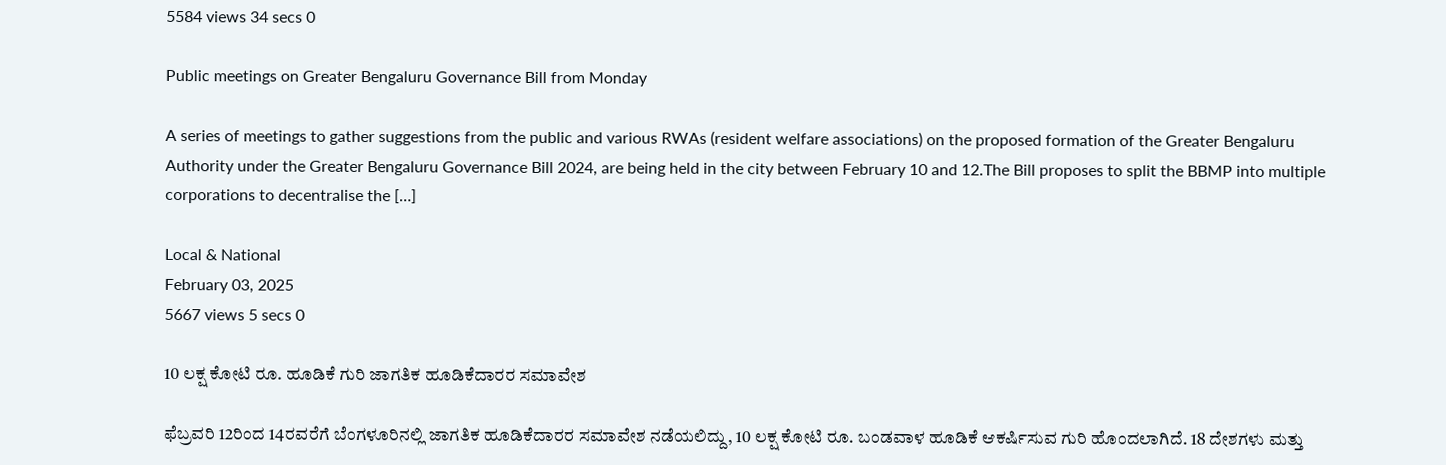5584 views 34 secs 0

Public meetings on Greater Bengaluru Governance Bill from Monday

A series of meetings to gather suggestions from the public and various RWAs (resident welfare associations) on the proposed formation of the Greater Bengaluru Authority under the Greater Bengaluru Governance Bill 2024, are being held in the city between February 10 and 12.The Bill proposes to split the BBMP into multiple corporations to decentralise the […]

Local & National
February 03, 2025
5667 views 5 secs 0

10 ಲಕ್ಷ ಕೋಟಿ ರೂ. ಹೂಡಿಕೆ ಗುರಿ ಜಾಗತಿಕ ಹೂಡಿಕೆದಾರರ ಸಮಾವೇಶ

ಫೆಬ್ರವರಿ 12ರಿಂದ 14ರವರೆಗೆ ಬೆಂಗಳೂರಿನಲ್ಲಿ ಜಾಗತಿಕ ಹೂಡಿಕೆದಾರರ ಸಮಾವೇಶ ನಡೆಯಲಿದ್ದು, 10 ಲಕ್ಷ ಕೋಟಿ ರೂ. ಬಂಡವಾಳ ಹೂಡಿಕೆ ಆಕರ್ಷಿಸುವ ಗುರಿ ಹೊಂದಲಾಗಿದೆ. 18 ದೇಶಗಳು ಮತ್ತು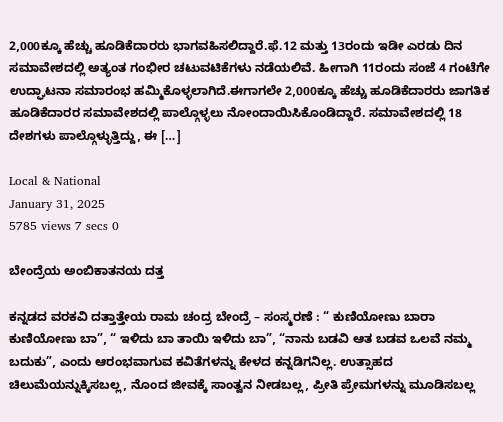2,000ಕ್ಕೂ ಹೆಚ್ಚು ಹೂಡಿಕೆದಾರರು ಭಾಗವಹಿಸಲಿದ್ದಾರೆ.ಫೆ.12 ಮತ್ತು 13ರಂದು ಇಡೀ ಎರಡು ದಿನ ಸಮಾವೇಶದಲ್ಲಿ ಅತ್ಯಂತ ಗಂಭೀರ ಚಟುವಟಿಕೆಗಳು ನಡೆಯಲಿವೆ. ಹೀಗಾಗಿ 11ರಂದು ಸಂಜೆ 4 ಗಂಟೆಗೇ ಉದ್ಘಾಟನಾ ಸಮಾರಂಭ ಹಮ್ಮಿಕೊಳ್ಳಲಾಗಿದೆ.ಈಗಾಗಲೇ 2,000ಕ್ಕೂ ಹೆಚ್ಚು ಹೂಡಿಕೆದಾರರು ಜಾಗತಿಕ ಹೂಡಿಕೆದಾರರ ಸಮಾವೇಶದಲ್ಲಿ ಪಾಲ್ಗೊಳ್ಳಲು ನೋಂದಾಯಿಸಿಕೊಂಡಿದ್ದಾರೆ. ಸಮಾವೇಶದಲ್ಲಿ 18 ದೇಶಗಳು ಪಾಲ್ಗೊಳ್ಳುತ್ತಿದ್ದು, ಈ […]

Local & National
January 31, 2025
5785 views 7 secs 0

ಬೇಂದ್ರೆಯ ಅಂಬಿಕಾತನಯ ದತ್ತ

ಕನ್ನಡದ ವರಕವಿ ದತ್ತಾತ್ತೇಯ ರಾಮ ಚಂದ್ರ ಬೇಂದ್ರೆ – ಸಂಸ್ಮರಣೆ : “ ಕುಣಿಯೋಣು ಬಾರಾ ಕುಣಿಯೋಣು ಬಾ”, “ ಇಳಿದು ಬಾ ತಾಯಿ ಇಳಿದು ಬಾ”, “ನಾನು ಬಡವಿ ಆತ ಬಡವ ಒಲವೆ ನಮ್ಮ ಬದುಕು”, ಎಂದು ಆರಂಭವಾಗುವ ಕವಿತೆಗಳನ್ನು ಕೇಳದ ಕನ್ನಡಿಗನಿಲ್ಲ. ಉತ್ಸಾಹದ ಚಿಲುಮೆಯನ್ನುಕ್ಕಿಸಬಲ್ಲ, ನೊಂದ ಜೀವಕ್ಕೆ ಸಾಂತ್ವನ ನೀಡಬಲ್ಲ, ಪ್ರೀತಿ ಪ್ರೇಮಗಳನ್ನು ಮೂಡಿಸಬಲ್ಲ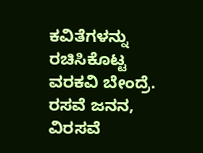ಕವಿತೆಗಳನ್ನು ರಚಿಸಿಕೊಟ್ಟ ವರಕವಿ ಬೇಂದ್ರೆ. ರಸವೆ ಜನನ, ವಿರಸವೆ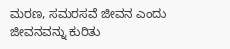ಮರಣ, ಸಮರಸವೆ ಜೀವನ ಎಂದು ಜೀವನವನ್ನು ಕುರಿತು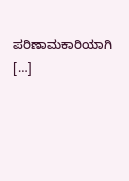ಪರಿಣಾಮಕಾರಿಯಾಗಿ […]